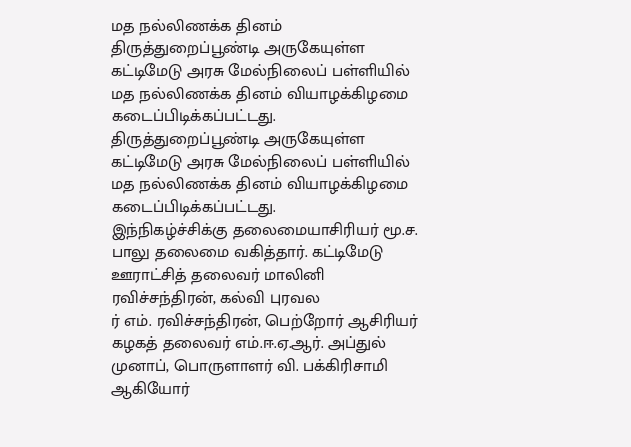மத நல்லிணக்க தினம்
திருத்துறைப்பூண்டி அருகேயுள்ள கட்டிமேடு அரசு மேல்நிலைப் பள்ளியில் மத நல்லிணக்க தினம் வியாழக்கிழமை கடைப்பிடிக்கப்பட்டது.
திருத்துறைப்பூண்டி அருகேயுள்ள கட்டிமேடு அரசு மேல்நிலைப் பள்ளியில் மத நல்லிணக்க தினம் வியாழக்கிழமை கடைப்பிடிக்கப்பட்டது.
இந்நிகழ்ச்சிக்கு தலைமையாசிரியர் மூ.ச. பாலு தலைமை வகித்தார். கட்டிமேடு ஊராட்சித் தலைவர் மாலினி ரவிச்சந்திரன், கல்வி புரவல
ர் எம். ரவிச்சந்திரன், பெற்றோர் ஆசிரியர் கழகத் தலைவர் எம்.ஈ.ஏ.ஆர். அப்துல் முனாப், பொருளாளர் வி. பக்கிரிசாமி ஆகியோர்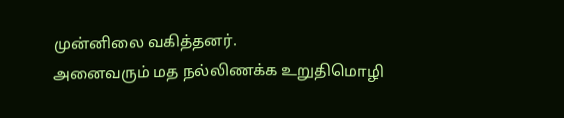முன்னிலை வகித்தனர்.
அனைவரும் மத நல்லிணக்க உறுதிமொழி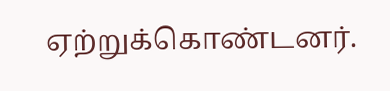ஏற்றுக்கொண்டனர்.